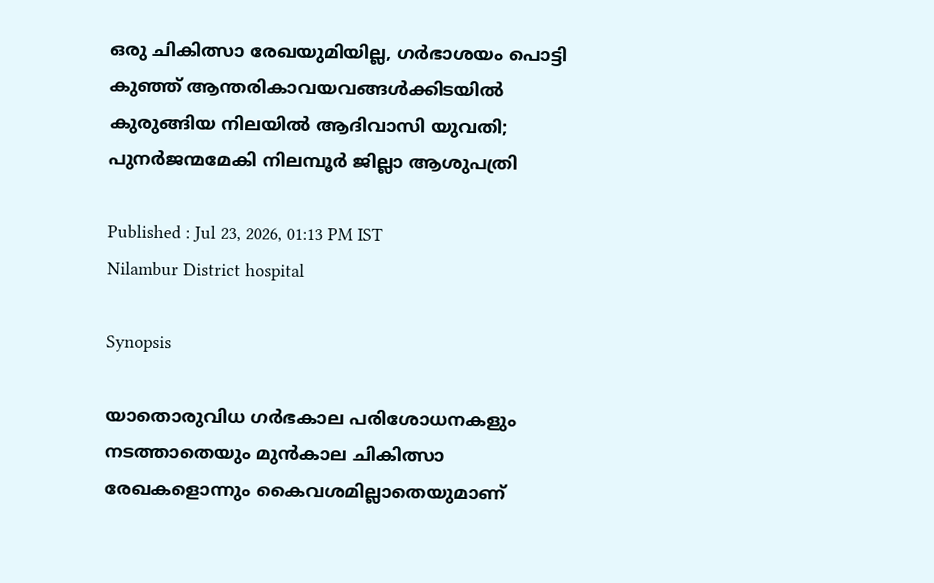ഒരു ചികിത്സാ രേഖയുമിയില്ല, ഗര്‍ഭാശയം പൊട്ടി കുഞ്ഞ് ആന്തരികാവയവങ്ങൾക്കിടയിൽ കുരുങ്ങിയ നിലയിൽ ആദിവാസി യുവതി; പുനർജന്മമേകി നിലമ്പൂർ ജില്ലാ ആശുപത്രി

Published : Jul 23, 2026, 01:13 PM IST
Nilambur District hospital

Synopsis

യാതൊരുവിധ ഗര്‍ഭകാല പരിശോധനകളും നടത്താതെയും മുന്‍കാല ചികിത്സാ രേഖകളൊന്നും കൈവശമില്ലാതെയുമാണ്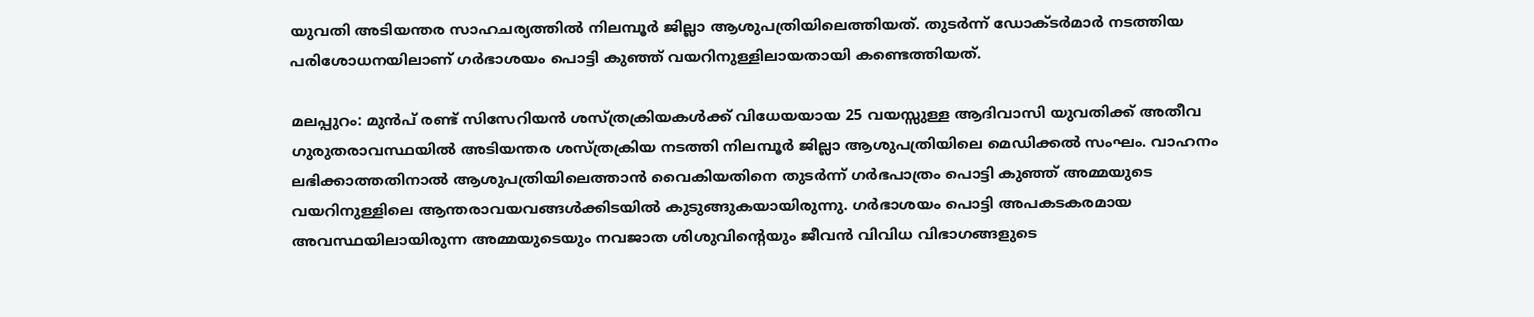യുവതി അടിയന്തര സാഹചര്യത്തില്‍ നിലമ്പൂർ ജില്ലാ ആശുപത്രിയിലെത്തിയത്. തുടര്‍ന്ന് ഡോക്ടര്‍മാര്‍ നടത്തിയ പരിശോധനയിലാണ് ഗര്‍ഭാശയം പൊട്ടി കുഞ്ഞ് വയറിനുള്ളിലായതായി കണ്ടെത്തിയത്.

മലപ്പുറം: മുന്‍പ് രണ്ട് സിസേറിയന്‍ ശസ്ത്രക്രിയകള്‍ക്ക് വിധേയയായ 25 വയസ്സുള്ള ആദിവാസി യുവതിക്ക് അതീവ ഗുരുതരാവസ്ഥയില്‍ അടിയന്തര ശസ്ത്രക്രിയ നടത്തി നിലമ്പൂര്‍ ജില്ലാ ആശുപത്രിയിലെ മെഡിക്കല്‍ സംഘം. വാഹനം ലഭിക്കാത്തതിനാൽ ആശുപത്രിയിലെത്താൻ വൈകിയതിനെ തുടർന്ന് ഗർഭപാത്രം പൊട്ടി കുഞ്ഞ് അമ്മയുടെ വയറിനുള്ളിലെ ആന്തരാവയവങ്ങൾക്കിടയിൽ കുടുങ്ങുകയായിരുന്നു. ഗര്‍ഭാശയം പൊട്ടി അപകടകരമായ അവസ്ഥയിലായിരുന്ന അമ്മയുടെയും നവജാത ശിശുവിന്റെയും ജീവന്‍ വിവിധ വിഭാഗങ്ങളുടെ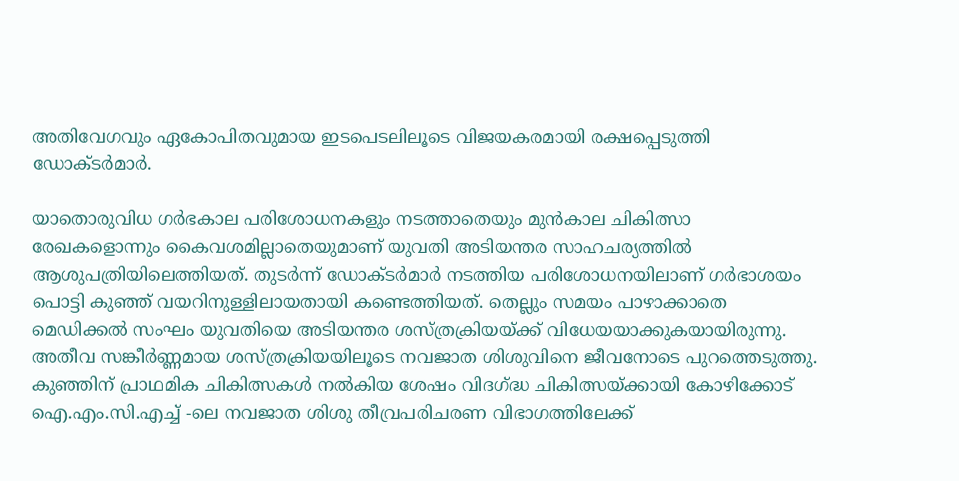അതിവേഗവും ഏകോപിതവുമായ ഇടപെടലിലൂടെ വിജയകരമായി രക്ഷപ്പെടുത്തി ഡോക്ടർമാർ.

യാതൊരുവിധ ഗര്‍ഭകാല പരിശോധനകളും നടത്താതെയും മുന്‍കാല ചികിത്സാ രേഖകളൊന്നും കൈവശമില്ലാതെയുമാണ് യുവതി അടിയന്തര സാഹചര്യത്തില്‍ ആശുപത്രിയിലെത്തിയത്. തുടര്‍ന്ന് ഡോക്ടര്‍മാര്‍ നടത്തിയ പരിശോധനയിലാണ് ഗര്‍ഭാശയം പൊട്ടി കുഞ്ഞ് വയറിനുള്ളിലായതായി കണ്ടെത്തിയത്. തെല്ലും സമയം പാഴാക്കാതെ മെഡിക്കല്‍ സംഘം യുവതിയെ അടിയന്തര ശസ്ത്രക്രിയയ്ക്ക് വിധേയയാക്കുകയായിരുന്നു. അതീവ സങ്കീര്‍ണ്ണമായ ശസ്ത്രക്രിയയിലൂടെ നവജാത ശിശുവിനെ ജീവനോടെ പുറത്തെടുത്തു. കുഞ്ഞിന് പ്രാഥമിക ചികിത്സകള്‍ നല്‍കിയ ശേഷം വിദഗ്ദ്ധ ചികിത്സയ്ക്കായി കോഴിക്കോട് ഐ.എം.സി.എച്ച് -ലെ നവജാത ശിശു തീവ്രപരിചരണ വിഭാഗത്തിലേക്ക്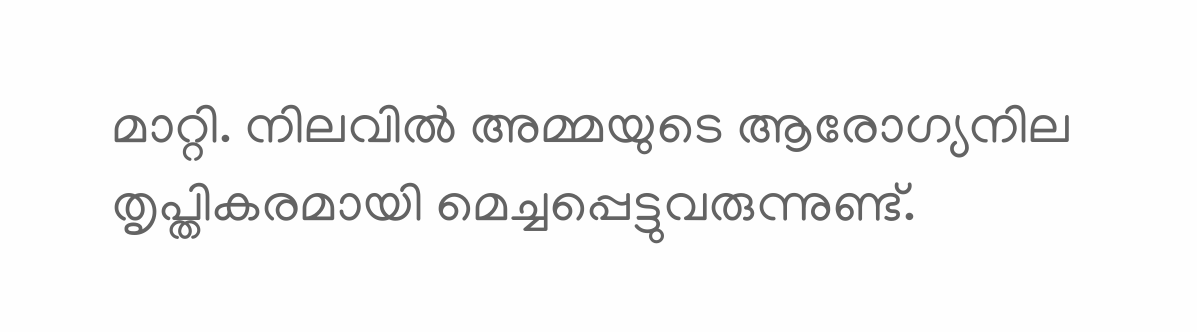മാറ്റി. നിലവില്‍ അമ്മയുടെ ആരോഗ്യനില തൃപ്തികരമായി മെച്ചപ്പെട്ടുവരുന്നുണ്ട്.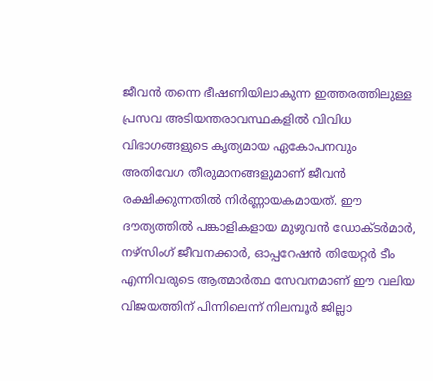ജീവന്‍ തന്നെ ഭീഷണിയിലാകുന്ന ഇത്തരത്തിലുള്ള പ്രസവ അടിയന്തരാവസ്ഥകളില്‍ വിവിധ വിഭാഗങ്ങളുടെ കൃത്യമായ ഏകോപനവും അതിവേഗ തീരുമാനങ്ങളുമാണ് ജീവന്‍ രക്ഷിക്കുന്നതില്‍ നിര്‍ണ്ണായകമായത്. ഈ ദൗത്യത്തില്‍ പങ്കാളികളായ മുഴുവന്‍ ഡോക്ടര്‍മാര്‍, നഴ്‌സിംഗ് ജീവനക്കാര്‍, ഓപ്പറേഷന്‍ തിയേറ്റര്‍ ടീം എന്നിവരുടെ ആത്മാര്‍ത്ഥ സേവനമാണ് ഈ വലിയ വിജയത്തിന് പിന്നിലെന്ന് നിലമ്പൂര്‍ ജില്ലാ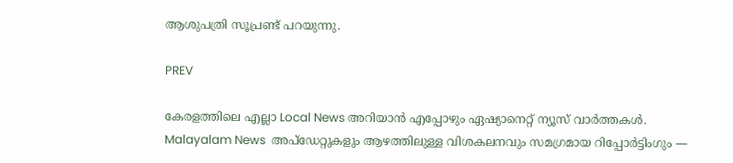ആശുപത്രി സൂപ്രണ്ട് പറയുന്നു.

PREV

കേരളത്തിലെ എല്ലാ Local News അറിയാൻ എപ്പോഴും ഏഷ്യാനെറ്റ് ന്യൂസ് വാർത്തകൾ. Malayalam News  അപ്‌ഡേറ്റുകളും ആഴത്തിലുള്ള വിശകലനവും സമഗ്രമായ റിപ്പോർട്ടിംഗും —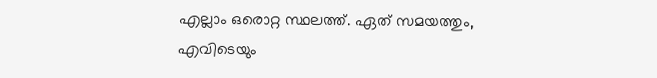എല്ലാം ഒരൊറ്റ സ്ഥലത്ത്. ഏത് സമയത്തും, എവിടെയും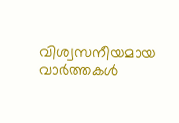വിശ്വസനീയമായ വാർത്തകൾ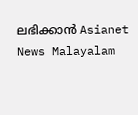ലഭിക്കാൻ Asianet News Malayalam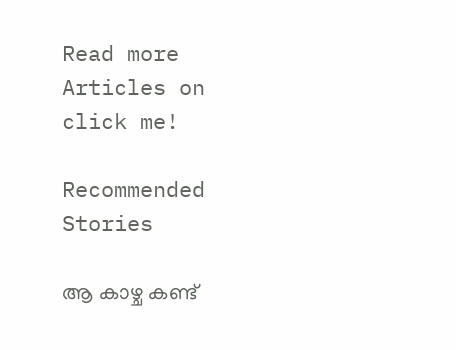Read more Articles on
click me!

Recommended Stories

ആ കാഴ്ച കണ്ട്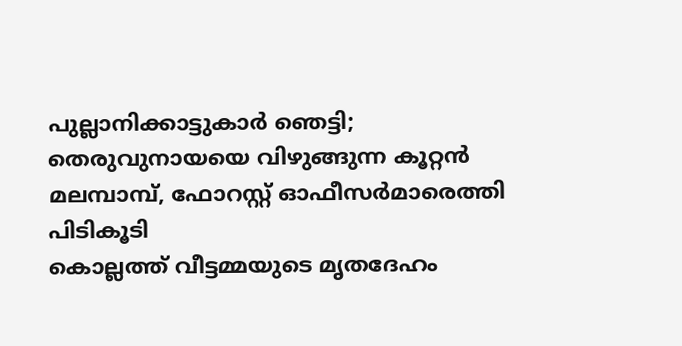പുല്ലാനിക്കാട്ടുകാർ ഞെട്ടി; തെരുവുനായയെ വിഴുങ്ങുന്ന കൂറ്റൻ മലമ്പാമ്പ്, ഫോറസ്റ്റ് ഓഫീസർമാരെത്തി പിടികൂടി
കൊല്ലത്ത് വീട്ടമ്മയുടെ മൃതദേഹം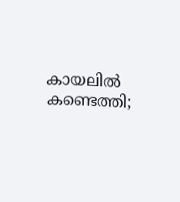കായലിൽ കണ്ടെത്തി;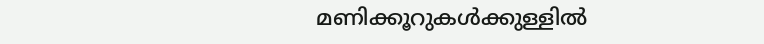മണിക്കൂറുകൾക്കുള്ളിൽ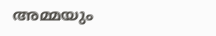അമ്മയും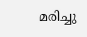മരിച്ചു